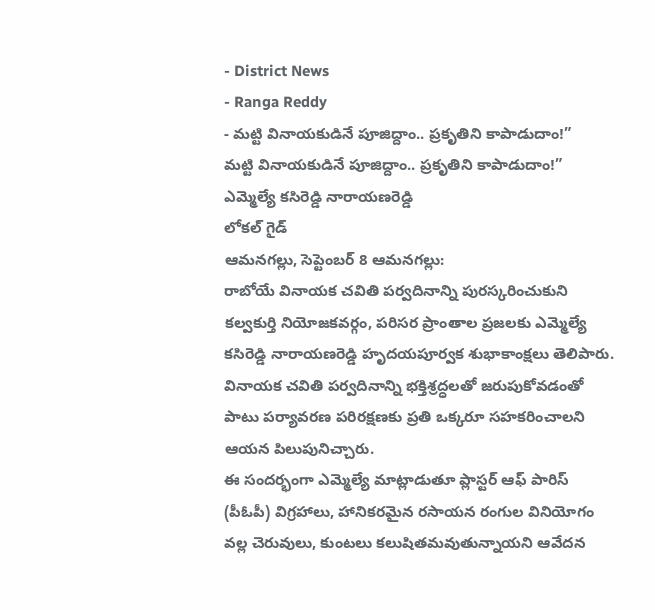- District News
- Ranga Reddy
- మట్టి వినాయకుడినే పూజిద్దాం.. ప్రకృతిని కాపాడుదాం!”
మట్టి వినాయకుడినే పూజిద్దాం.. ప్రకృతిని కాపాడుదాం!”
ఎమ్మెల్యే కసిరెడ్డి నారాయణరెడ్డి
లోకల్ గైడ్
ఆమనగల్లు, సెప్టెంబర్ 8 ఆమనగల్లు:
రాబోయే వినాయక చవితి పర్వదినాన్ని పురస్కరించుకుని కల్వకుర్తి నియోజకవర్గం, పరిసర ప్రాంతాల ప్రజలకు ఎమ్మెల్యే కసిరెడ్డి నారాయణరెడ్డి హృదయపూర్వక శుభాకాంక్షలు తెలిపారు. వినాయక చవితి పర్వదినాన్ని భక్తిశ్రద్ధలతో జరుపుకోవడంతో పాటు పర్యావరణ పరిరక్షణకు ప్రతి ఒక్కరూ సహకరించాలని ఆయన పిలుపునిచ్చారు.
ఈ సందర్భంగా ఎమ్మెల్యే మాట్లాడుతూ ప్లాస్టర్ ఆఫ్ పారిస్ (పీఓపీ) విగ్రహాలు, హానికరమైన రసాయన రంగుల వినియోగం వల్ల చెరువులు, కుంటలు కలుషితమవుతున్నాయని ఆవేదన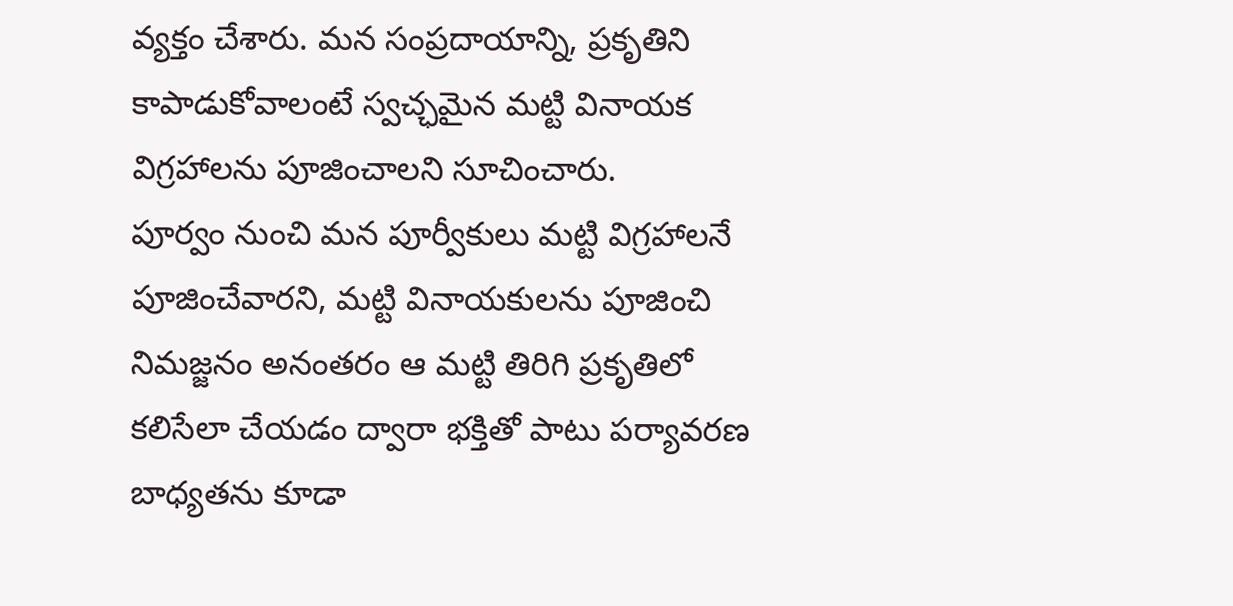వ్యక్తం చేశారు. మన సంప్రదాయాన్ని, ప్రకృతిని కాపాడుకోవాలంటే స్వచ్ఛమైన మట్టి వినాయక విగ్రహాలను పూజించాలని సూచించారు.
పూర్వం నుంచి మన పూర్వీకులు మట్టి విగ్రహాలనే పూజించేవారని, మట్టి వినాయకులను పూజించి నిమజ్జనం అనంతరం ఆ మట్టి తిరిగి ప్రకృతిలో కలిసేలా చేయడం ద్వారా భక్తితో పాటు పర్యావరణ బాధ్యతను కూడా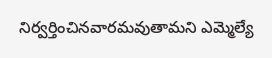నిర్వర్తించినవారమవుతామని ఎమ్మెల్యే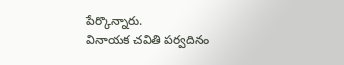పేర్కొన్నారు.
వినాయక చవితి పర్వదినం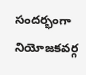సందర్భంగా నియోజకవర్గ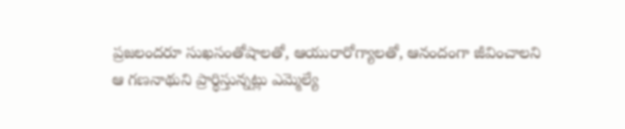ప్రజలందరూ సుఖసంతోషాలతో, ఆయురారోగ్యాలతో, ఆనందంగా జీవించాలని ఆ గణనాథుని ప్రార్థిస్తున్నట్లు ఎమ్మెల్యే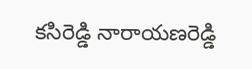కసిరెడ్డి నారాయణరెడ్డి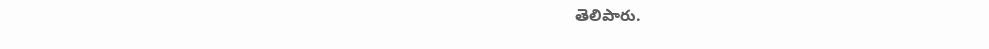తెలిపారు.